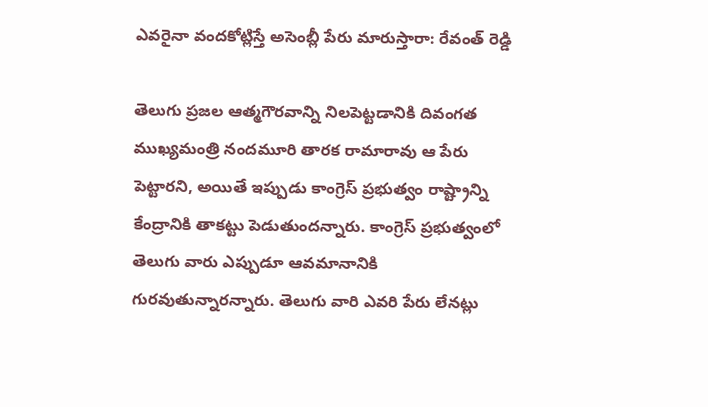ఎవరైనా వందకోట్లిస్తే అసెంబ్లీ పేరు మారుస్తారా: రేవంత్ రెడ్డి

తెలుగు ప్రజల ఆత్మగౌరవాన్ని నిలపెట్టడానికి దివంగత ముఖ్యమంత్రి నందమూరి తారక రామారావు ఆ పేరు పెట్టారని, అయితే ఇప్పుడు కాంగ్రెస్ ప్రభుత్వం రాష్ట్రాన్ని కేంద్రానికి తాకట్టు పెడుతుందన్నారు. కాంగ్రెస్ ప్రభుత్వంలో తెలుగు వారు ఎప్పుడూ ఆవమానానికి గురవుతున్నారన్నారు. తెలుగు వారి ఎవరి పేరు లేనట్లు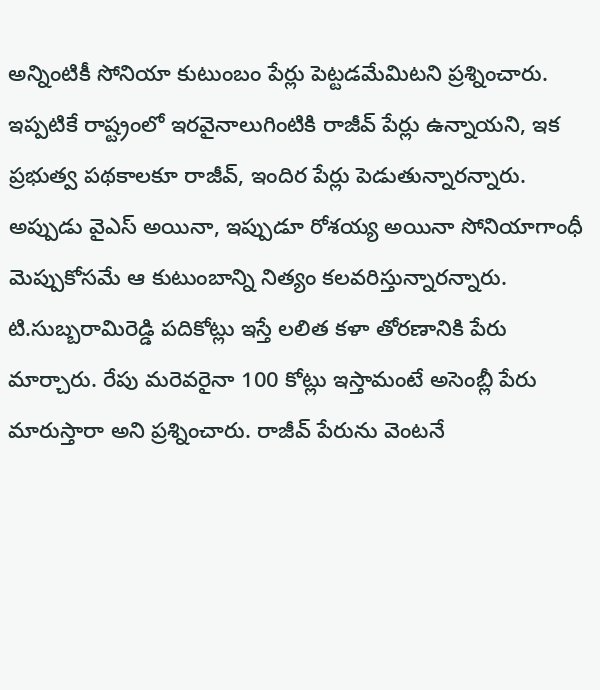అన్నింటికీ సోనియా కుటుంబం పేర్లు పెట్టడమేమిటని ప్రశ్నించారు. ఇప్పటికే రాష్ట్రంలో ఇరవైనాలుగింటికి రాజీవ్ పేర్లు ఉన్నాయని, ఇక ప్రభుత్వ పథకాలకూ రాజీవ్, ఇందిర పేర్లు పెడుతున్నారన్నారు. అప్పుడు వైఎస్ అయినా, ఇప్పుడూ రోశయ్య అయినా సోనియాగాంధీ మెప్పుకోసమే ఆ కుటుంబాన్ని నిత్యం కలవరిస్తున్నారన్నారు.
టి.సుబ్బరామిరెడ్డి పదికోట్లు ఇస్తే లలిత కళా తోరణానికి పేరు మార్చారు. రేపు మరెవరైనా 100 కోట్లు ఇస్తామంటే అసెంబ్లీ పేరు మారుస్తారా అని ప్రశ్నించారు. రాజీవ్ పేరును వెంటనే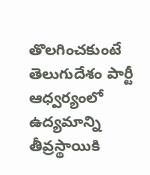తొలగించకుంటే తెలుగుదేశం పార్టీ ఆధ్వర్యంలో ఉద్యమాన్ని తీవ్రస్థాయికి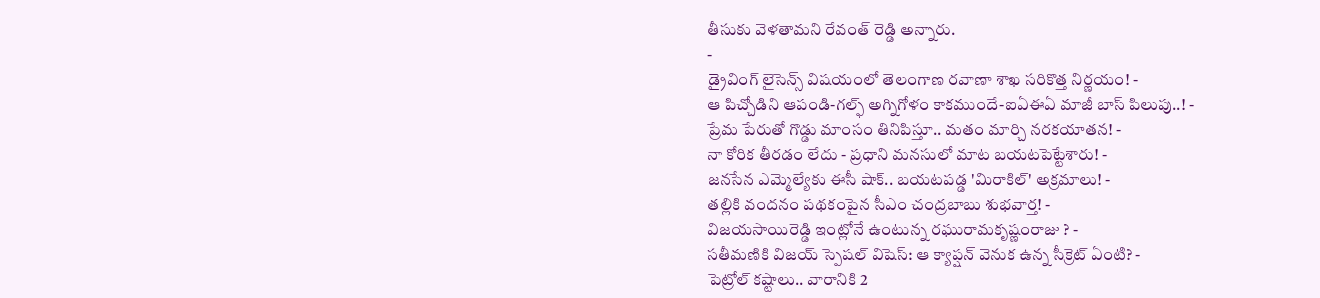తీసుకు వెళతామని రేవంత్ రెడ్డి అన్నారు.
-
డ్రైవింగ్ లైసెన్స్ విషయంలో తెలంగాణ రవాణా శాఖ సరికొత్త నిర్ణయం! -
ఆ పిచ్చోడిని ఆపండి-గల్ఫ్ అగ్నిగోళం కాకముందే-ఐఏఈఏ మాజీ బాస్ పిలుపు..! -
ప్రేమ పేరుతో గొడ్డు మాంసం తినిపిస్తూ.. మతం మార్చి నరకయాతన! -
నా కోరిక తీరడం లేదు - ప్రధాని మనసులో మాట బయటపెట్టేశారు! -
జనసేన ఎమ్మెల్యేకు ఈసీ షాక్.. బయటపడ్డ 'మిరాకిల్' అక్రమాలు! -
తల్లికి వందనం పథకంపైన సీఎం చంద్రబాబు శుభవార్త! -
విజయసాయిరెడ్డి ఇంట్లోనే ఉంటున్న రఘురామకృష్ణంరాజు ? -
సతీమణికి విజయ్ స్పెషల్ విషెస్: ఆ క్యాప్షన్ వెనుక ఉన్న సీక్రెట్ ఏంటి? -
పెట్రోల్ కష్టాలు.. వారానికి 2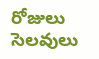రోజులు సెలవులు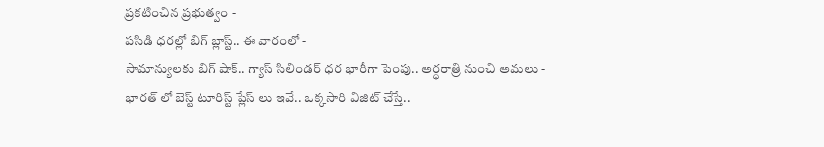ప్రకటించిన ప్రభుత్వం -
పసిడి ధరల్లో బిగ్ బ్లాస్ట్.. ఈ వారంలో -
సామాన్యులకు బిగ్ షాక్.. గ్యాస్ సిలిండర్ ధర భారీగా పెంపు.. అర్ధరాత్రి నుంచి అమలు -
భారత్ లో బెస్ట్ టూరిస్ట్ ప్లేస్ లు ఇవే.. ఒక్కసారి విజిట్ చేస్తే..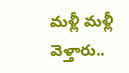మళ్లీ మళ్లీ వెళ్తారు..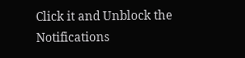Click it and Unblock the Notifications